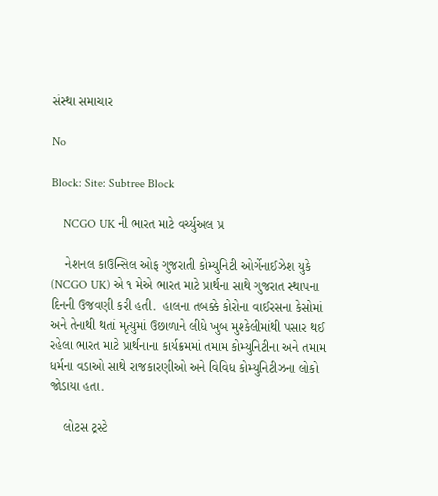સંસ્થા સમાચાર

No

Block: Site: Subtree Block

    NCGO UK ની ભારત માટે વર્ચ્યુઅલ પ્ર

    નેશનલ કાઉન્સિલ ઓફ ગુજરાતી કોમ્યુનિટી ઓર્ગેનાઈઝેશ યુકે (NCGO UK) એ ૧ મેએ ભારત માટે પ્રાર્થના સાથે ગુજરાત સ્થાપના દિનની ઉજવણી કરી હતી.  હાલના તબક્કે કોરોના વાઈરસના કેસોમાં અને તેનાથી થતાં મૃત્યુમાં ઉછાળાને લીધે ખુબ મુશ્કેલીમાંથી પસાર થઈ રહેલા ભારત માટે પ્રાર્થનાના કાર્યક્રમમાં તમામ કોમ્યુનિટીના અને તમામ ધર્મના વડાઓ સાથે રાજકારણીઓ અને વિવિધ કોમ્યુનિટીઝના લોકો જોડાયા હતા.

    લોટસ ટ્રસ્ટે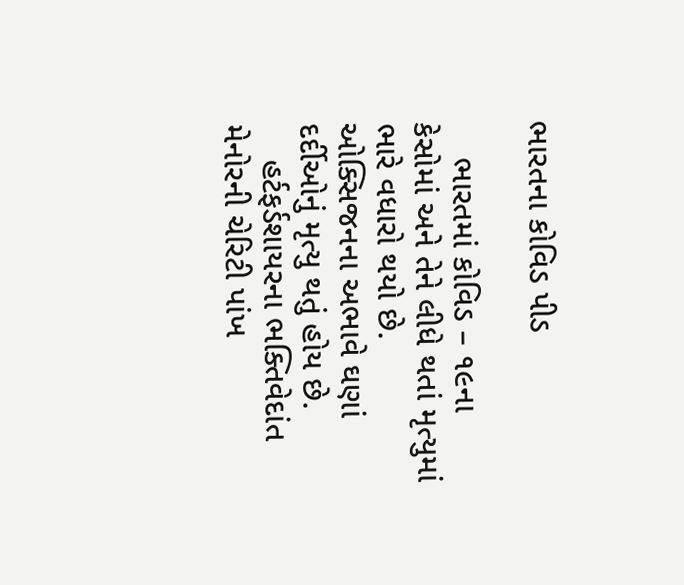ભારતના કોવિડ પીડ

    ભારતમાં કોવિડ – ૧૯ના કેસોમાં અને તેને લીધે થતાં મૃત્યુમાં ભારે વધારો થયો છે. ઓક્સિજનના અભાવે ઘણાં દર્દીઓનું મૃત્યુ થતું હોય છે.
    હર્ટફર્ડશાયરના ભક્તિવેદાંત મેનોરની ચેરિટી પાંખ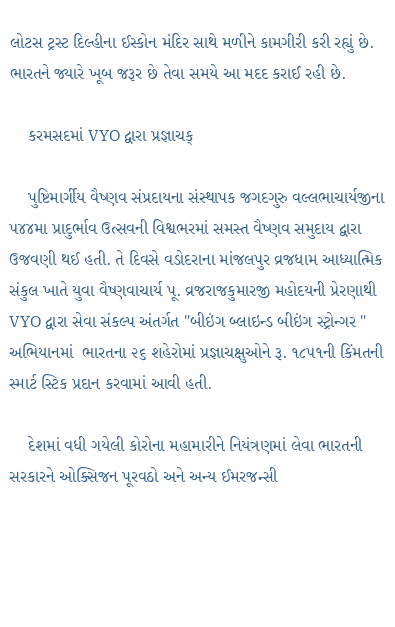લોટસ ટ્રસ્ટ દિલ્હીના ઈસ્કોન મંદિર સાથે મળીને કામગીરી કરી રહ્યું છે. ભારતને જ્યારે ખૂબ જરૂર છે તેવા સમયે આ મદદ કરાઈ રહી છે.

    કરમસદમાં VYO દ્વારા પ્રજ્ઞાચક્

    પુષ્ટિમાર્ગીય વૈષ્ણવ સંપ્રદાયના સંસ્થાપક જગદગુરુ વલ્લભાચાર્યજીના ૫૪૪મા પ્રાદુર્ભાવ ઉત્સવની વિશ્વભરમાં સમસ્ત વૈષ્ણવ સમુદાય દ્વારા ઉજવણી થઈ હતી. તે દિવસે વડોદરાના માંજલપુર વ્રજધામ આધ્યાત્મિક સંકુલ ખાતે યુવા વૈષ્ણવાચાર્ય પૂ. વ્રજરાજકુમારજી મહોદયની પ્રેરણાથી VYO દ્વારા સેવા સંકલ્પ અંતર્ગત "બીઇંગ બ્લાઇન્ડ બીઇંગ સ્ટ્રોન્ગર " અભિયાનમાં  ભારતના ૨૬ શહેરોમાં પ્રજ્ઞાચક્ષુઓને રૂ. ૧૮૫૧ની કિંમતની સ્માર્ટ સ્ટિક પ્રદાન કરવામાં આવી હતી.

    દેશમાં વધી ગયેલી કોરોના મહામારીને નિયંત્રણમાં લેવા ભારતની સરકારને ઓક્સિજન પૂરવઠો અને અન્ય ઈમરજન્સી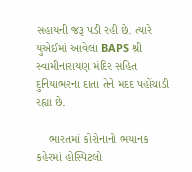સહાયની જરૂ પડી રહી છે. ત્યારે યુએઈમાં આવેલા BAPS શ્રી સ્વામીનારાયણ મંદિર સહિત દુનિયાભરના દાતા તેને મદદ પહોંચાડી રહ્યા છે.

    ભારતમાં કોરોનાનો ભયાનક કહેરમાં હોસ્પિટલો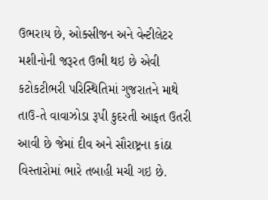ઉભરાય છે, ઓક્સીજન અને વેન્ટીલેટર મશીનોની જરૂરત ઉભી થઇ છે એવી કટોકટીભરી પરિસ્થિતિમાં ગુજરાતને માથે તાઉ-તે વાવાઝોડા રૂપી કુદરતી આફત ઉતરી આવી છે જેમાં દીવ અને સૌરાષ્ટ્રના કાંઠા વિસ્તારોમાં ભારે તબાહી મચી ગઇ છે.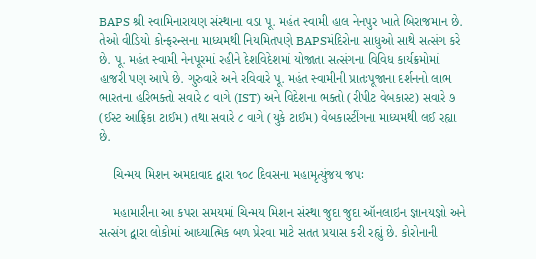BAPS શ્રી સ્વામિનારાયણ સંસ્થાના વડા પૂ. મહંત સ્વામી હાલ નેનપુર ખાતે બિરાજમાન છે. તેઓ વીડિયો કોન્ફરન્સના માધ્યમથી નિયમિતપણે BAPSમંદિરોના સાધુઓ સાથે સત્સંગ કરે છે. પૂ. મહંત સ્વામી નેનપૂરમાં રહીને દેશવિદેશમાં યોજાતા સત્સંગના વિવિધ કાર્યક્રમોમાં હાજરી પણ આપે છે. ગુરુવારે અને રવિવારે પૂ. મહંત સ્વામીની પ્રાતઃપૂજાના દર્શનનો લાભ ભારતના હરિભક્તો સવારે ૮ વાગે (IST) અને વિદેશના ભક્તો (રીપીટ વેબકાસ્ટ) સવારે ૭ (ઈસ્ટ આફ્રિકા ટાઈમ) તથા સવારે ૮ વાગે (યુકે ટાઈમ) વેબકાસ્ટીંગના માધ્યમથી લઈ રહ્યા છે.

    ચિન્મય મિશન અમદાવાદ દ્વારા ૧૦૮ દિવસના મહામૃત્યુંજય જપઃ

    મહામારીના આ કપરા સમયમાં ચિન્મય મિશન સંસ્થા જુદા જુદા ઑનલાઇન જ્ઞાનયજ્ઞો અને સત્સંગ દ્વારા લોકોમાં આધ્યાત્મિક બળ પ્રેરવા માટે સતત પ્રયાસ કરી રહ્યું છે. કોરોનાની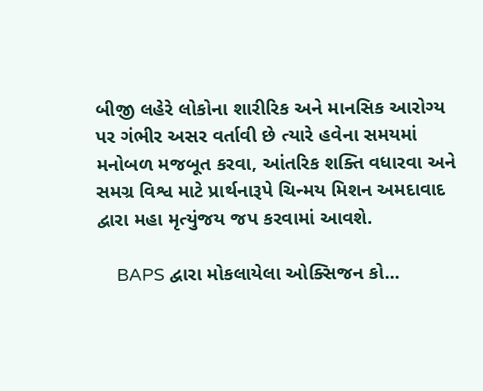બીજી લહેરે લોકોના શારીરિક અને માનસિક આરોગ્ય પર ગંભીર અસર વર્તાવી છે ત્યારે હવેના સમયમાં મનોબળ મજબૂત કરવા, આંતરિક શક્તિ વધારવા અને સમગ્ર વિશ્વ માટે પ્રાર્થનારૂપે ચિન્મય મિશન અમદાવાદ દ્વારા મહા મૃત્યુંજય જપ કરવામાં આવશે.

    BAPS દ્વારા મોકલાયેલા ઓક્સિજન કો...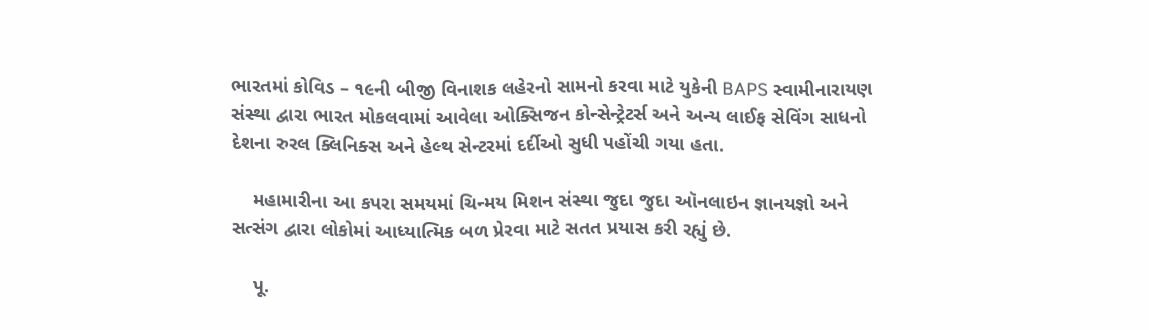ભારતમાં કોવિડ – ૧૯ની બીજી વિનાશક લહેરનો સામનો કરવા માટે યુકેની BAPS સ્વામીનારાયણ સંસ્થા દ્વારા ભારત મોકલવામાં આવેલા ઓક્સિજન કોન્સેન્ટ્રેટર્સ અને અન્ય લાઈફ સેવિંગ સાધનો દેશના રુરલ ક્લિનિક્સ અને હેલ્થ સેન્ટરમાં દર્દીઓ સુધી પહોંચી ગયા હતા.

    મહામારીના આ કપરા સમયમાં ચિન્મય મિશન સંસ્થા જુદા જુદા ઑનલાઇન જ્ઞાનયજ્ઞો અને સત્સંગ દ્વારા લોકોમાં આધ્યાત્મિક બળ પ્રેરવા માટે સતત પ્રયાસ કરી રહ્યું છે.

    પૂ.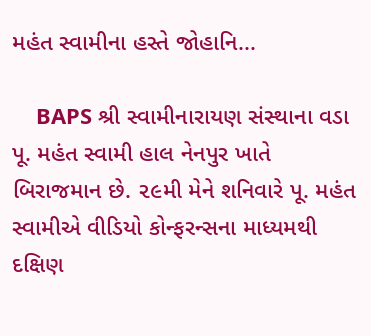મહંત સ્વામીના હસ્તે જોહાનિ...

    BAPS શ્રી સ્વામીનારાયણ સંસ્થાના વડા પૂ. મહંત સ્વામી હાલ નેનપુર ખાતે બિરાજમાન છે. ૨૯મી મેને શનિવારે પૂ. મહંત સ્વામીએ વીડિયો કોન્ફરન્સના માધ્યમથી દક્ષિણ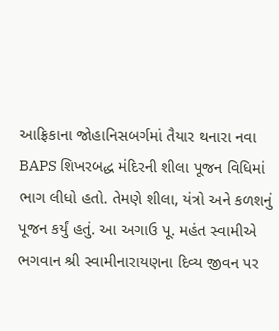આફ્રિકાના જોહાનિસબર્ગમાં તૈયાર થનારા નવા BAPS શિખરબદ્ધ મંદિરની શીલા પૂજન વિધિમાં ભાગ લીધો હતો. તેમણે શીલા, યંત્રો અને કળશનું પૂજન કર્યું હતું. આ અગાઉ પૂ. મહંત સ્વામીએ ભગવાન શ્રી સ્વામીનારાયણના દિવ્ય જીવન પર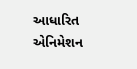આધારિત એનિમેશન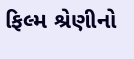ફિલ્મ શ્રેણીનો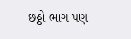છઠ્ઠો ભાગ પણ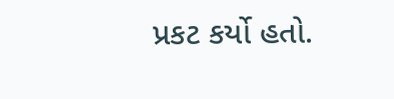પ્રકટ કર્યો હતો.